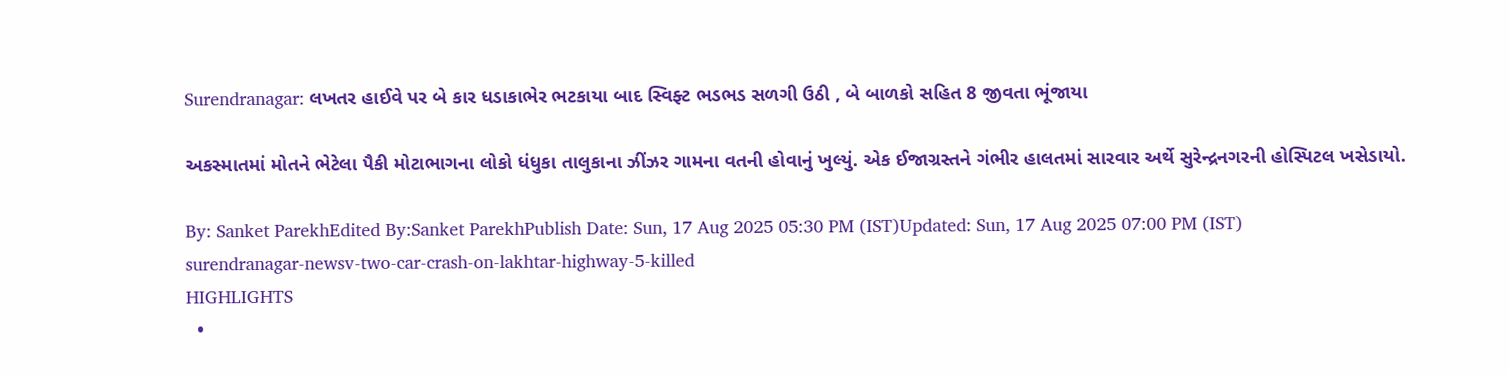Surendranagar: લખતર હાઈવે પર બે કાર ધડાકાભેર ભટકાયા બાદ સ્વિફ્ટ ભડભડ સળગી ઉઠી , બે બાળકો સહિત 8 જીવતા ભૂંજાયા

અકસ્માતમાં મોતને ભેટેલા પૈકી મોટાભાગના લોકો ધંધુકા તાલુકાના ઝીંઝર ગામના વતની હોવાનું ખુલ્યું. એક ઈજાગ્રસ્તને ગંભીર હાલતમાં સારવાર અર્થે સુરેન્દ્રનગરની હોસ્પિટલ ખસેડાયો.

By: Sanket ParekhEdited By:Sanket ParekhPublish Date: Sun, 17 Aug 2025 05:30 PM (IST)Updated: Sun, 17 Aug 2025 07:00 PM (IST)
surendranagar-newsv-two-car-crash-on-lakhtar-highway-5-killed
HIGHLIGHTS
  •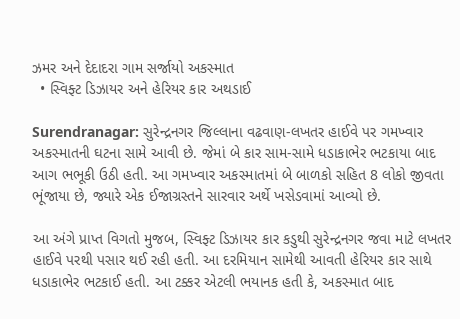ઝમર અને દેદાદરા ગામ સર્જાયો અકસ્માત
  • સ્વિફ્ટ ડિઝાયર અને હેરિયર કાર અથડાઈ

Surendranagar: સુરેન્દ્રનગર જિલ્લાના વઢવાણ-લખતર હાઈવે પર ગમખ્વાર અકસ્માતની ઘટના સામે આવી છે. જેમાં બે કાર સામ-સામે ધડાકાભેર ભટકાયા બાદ આગ ભભૂકી ઉઠી હતી. આ ગમખ્વાર અકસ્માતમાં બે બાળકો સહિત 8 લોકો જીવતા ભૂંજાયા છે, જ્યારે એક ઈજાગ્રસ્તને સારવાર અર્થે ખસેડવામાં આવ્યો છે.

આ અંગે પ્રાપ્ત વિગતો મુજબ, સ્વિફ્ટ ડિઝાયર કાર કડુથી સુરેન્દ્રનગર જવા માટે લખતર હાઈવે પરથી પસાર થઈ રહી હતી. આ દરમિયાન સામેથી આવતી હેરિયર કાર સાથે ધડાકાભેર ભટકાઈ હતી. આ ટક્કર એટલી ભયાનક હતી કે, અકસ્માત બાદ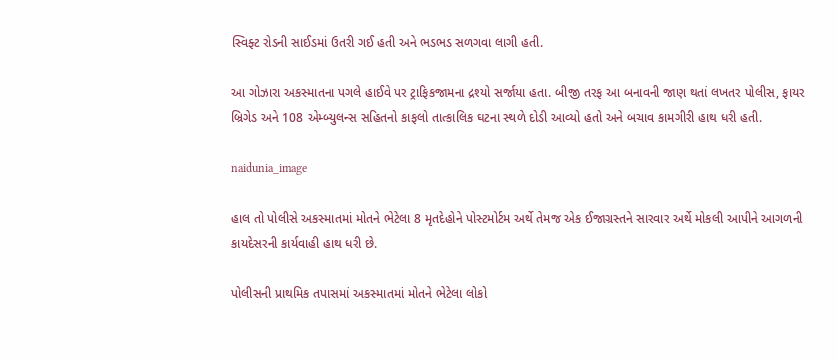સ્વિફ્ટ રોડની સાઈડમાં ઉતરી ગઈ હતી અને ભડભડ સળગવા લાગી હતી.

આ ગોઝારા અકસ્માતના પગલે હાઈવે પર ટ્રાફિકજામના દ્રશ્યો સર્જાયા હતા. બીજી તરફ આ બનાવની જાણ થતાં લખતર પોલીસ, ફાયર બ્રિગેડ અને 108 એમ્બ્યુલન્સ સહિતનો કાફલો તાત્કાલિક ઘટના સ્થળે દોડી આવ્યો હતો અને બચાવ કામગીરી હાથ ધરી હતી.

naidunia_image

હાલ તો પોલીસે અકસ્માતમાં મોતને ભેટેલા 8 મૃતદેહોને પોસ્ટમોર્ટમ અર્થે તેમજ એક ઈજાગ્રસ્તને સારવાર અર્થે મોકલી આપીને આગળની કાયદેસરની કાર્યવાહી હાથ ધરી છે.

પોલીસની પ્રાથમિક તપાસમાં અકસ્માતમાં મોતને ભેટેલા લોકો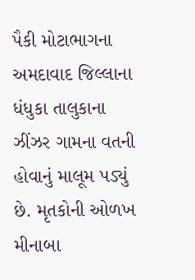પૈકી મોટાભાગના અમદાવાદ જિલ્લાના ધંધુકા તાલુકાના ઝીંઝર ગામના વતની હોવાનું માલૂમ પડ્યું છે. મૃતકોની ઓળખ મીનાબા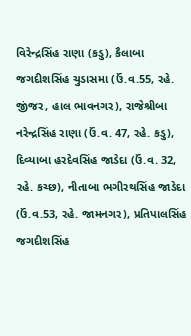વિરેન્દ્રસિંહ રાણા (કડુ), કૈલાબા જગદીશસિંહ ચુડાસમા (ઉં.વ.55, રહે. જીંજર, હાલ ભાવનગર), રાજેશ્રીબા નરેન્દ્રસિંહ રાણા (ઉં.વ. 47, રહે. કડુ), દિવ્યાબા હરદેવસિંહ જાડેદા (ઉં.વ. 32, રહે. કચ્છ), નીતાબા ભગીરથસિંહ જાડેદા (ઉં.વ.53, રહે. જામનગર), પ્રતિપાલસિંહ જગદીશસિંહ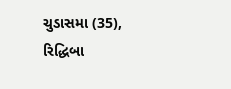ચુડાસમા (35), રિદ્ધિબા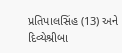પ્રતિપાલસિંહ (13) અને દિવ્યેશ્રીબા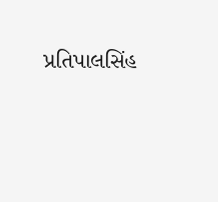પ્રતિપાલસિંહ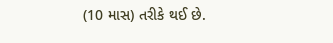(10 માસ) તરીકે થઈ છે.